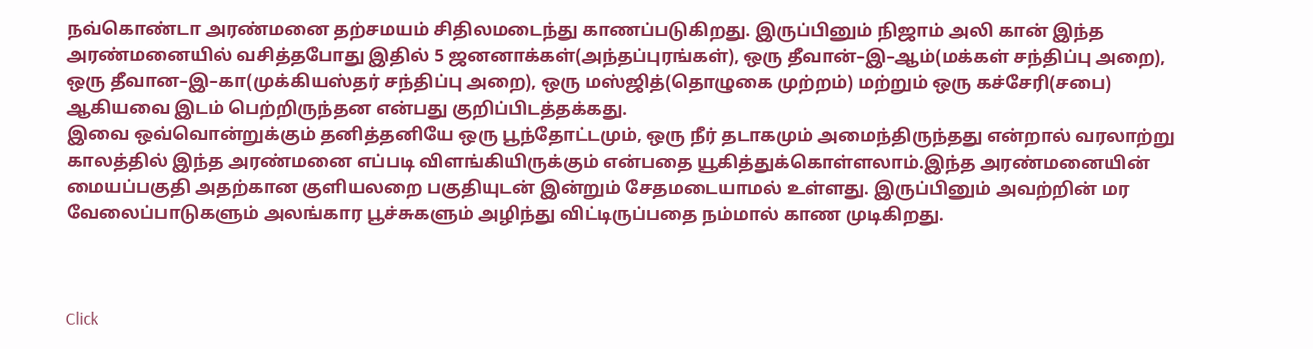நவ்கொண்டா அரண்மனை தற்சமயம் சிதிலமடைந்து காணப்படுகிறது. இருப்பினும் நிஜாம் அலி கான் இந்த அரண்மனையில் வசித்தபோது இதில் 5 ஜனனாக்கள்(அந்தப்புரங்கள்), ஒரு தீவான்–இ–ஆம்(மக்கள் சந்திப்பு அறை), ஒரு தீவான–இ–கா(முக்கியஸ்தர் சந்திப்பு அறை), ஒரு மஸ்ஜித்(தொழுகை முற்றம்) மற்றும் ஒரு கச்சேரி(சபை) ஆகியவை இடம் பெற்றிருந்தன என்பது குறிப்பிடத்தக்கது.
இவை ஒவ்வொன்றுக்கும் தனித்தனியே ஒரு பூந்தோட்டமும், ஒரு நீர் தடாகமும் அமைந்திருந்தது என்றால் வரலாற்று காலத்தில் இந்த அரண்மனை எப்படி விளங்கியிருக்கும் என்பதை யூகித்துக்கொள்ளலாம்.இந்த அரண்மனையின் மையப்பகுதி அதற்கான குளியலறை பகுதியுடன் இன்றும் சேதமடையாமல் உள்ளது. இருப்பினும் அவற்றின் மர வேலைப்பாடுகளும் அலங்கார பூச்சுகளும் அழிந்து விட்டிருப்பதை நம்மால் காண முடிகிறது.



Click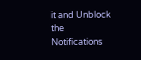it and Unblock the Notifications